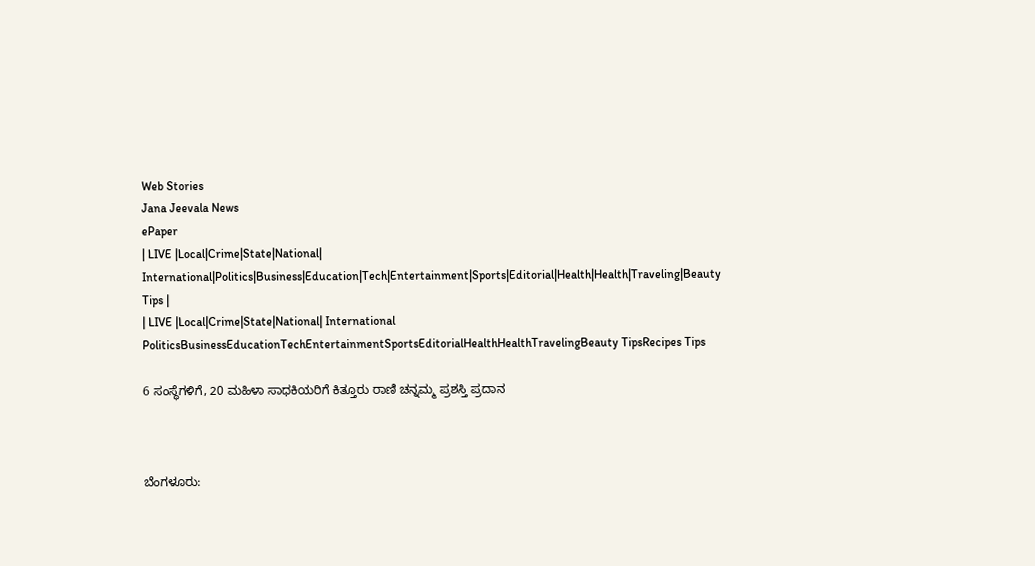Web Stories
Jana Jeevala News
ePaper
| LIVE |Local|Crime|State|National| International|Politics|Business|Education|Tech|Entertainment|Sports|Editorial|Health|Health|Traveling|Beauty Tips |
| LIVE |Local|Crime|State|National| International
PoliticsBusinessEducationTechEntertainmentSportsEditorialHealthHealthTravelingBeauty TipsRecipes Tips

6 ಸಂಸ್ಥೆಗಳಿಗೆ, 20 ಮಹಿಳಾ ಸಾಧಕಿಯರಿಗೆ ಕಿತ್ತೂರು ರಾಣಿ ಚನ್ನಮ್ಮ ಪ್ರಶಸ್ತಿ ಪ್ರದಾನ



ಬೆಂಗಳೂರು: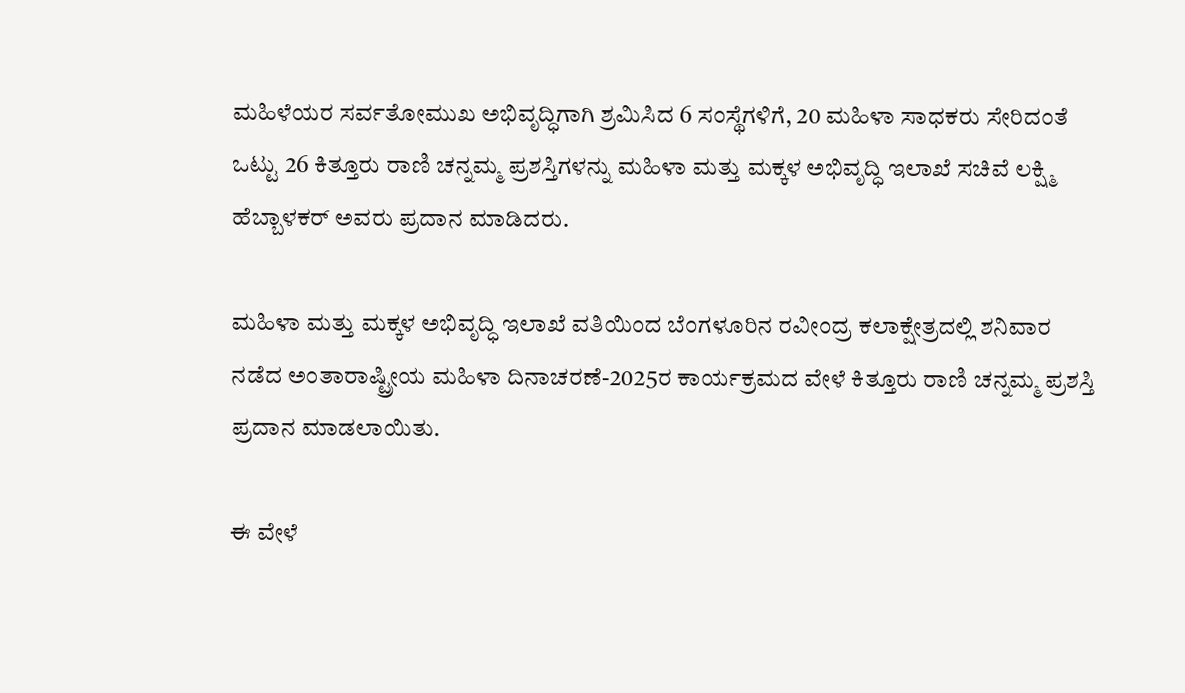ಮಹಿಳೆಯರ ಸರ್ವತೋಮುಖ ಅಭಿವೃದ್ಧಿಗಾಗಿ ಶ್ರಮಿಸಿದ 6 ಸಂಸ್ಥೆಗಳಿಗೆ, 20 ಮಹಿಳಾ ಸಾಧಕರು ಸೇರಿದಂತೆ ಒಟ್ಟು 26 ಕಿತ್ತೂರು ರಾಣಿ ಚನ್ನಮ್ಮ ಪ್ರಶಸ್ತಿಗಳನ್ನು ಮಹಿಳಾ ಮತ್ತು ಮಕ್ಕಳ ಅಭಿವೃದ್ಧಿ ಇಲಾಖೆ ಸಚಿವೆ ಲಕ್ಷ್ಮಿ ಹೆಬ್ಬಾಳಕರ್ ಅವರು ಪ್ರದಾನ ಮಾಡಿದರು.

ಮಹಿಳಾ ಮತ್ತು ಮಕ್ಕಳ ಅಭಿವೃದ್ಧಿ ಇಲಾಖೆ ವತಿಯಿಂದ ಬೆಂಗಳೂರಿನ ರವೀಂದ್ರ ಕಲಾಕ್ಷೇತ್ರದಲ್ಲಿ ಶನಿವಾರ ನಡೆದ ಅಂತಾರಾಷ್ಟ್ರೀಯ ಮಹಿಳಾ ದಿನಾಚರಣೆ-2025ರ ಕಾರ್ಯಕ್ರಮದ ವೇಳೆ ಕಿತ್ತೂರು ರಾಣಿ ಚನ್ನಮ್ಮ ಪ್ರಶಸ್ತಿ ಪ್ರದಾನ ಮಾಡಲಾಯಿತು.

ಈ ವೇಳೆ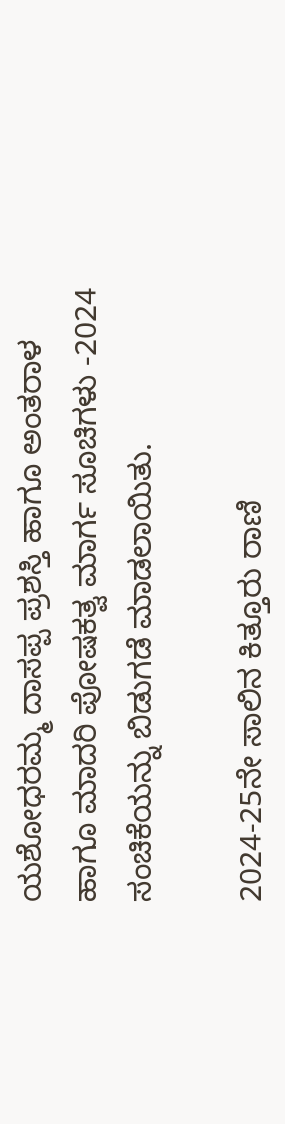ಯಶೋಧರಮ್ಮ ದಾಸಪ್ಪ ಪ್ರಶಸ್ತಿ ಹಾಗೂ ಅಂತರಾಳ ಹಾಗೂ ಮಾದರಿ ಪೋಷಕತ್ವ ಮಾರ್ಗ ಸೂಚಿಗಳು -2024 ಸಂಚಿಕೆಯನ್ನು ಬಿಡುಗಡೆ ಮಾಡಲಾಯಿತು.

2024-25ನೇ ಸಾಲಿನ ಕಿತ್ತೂರು ರಾಣಿ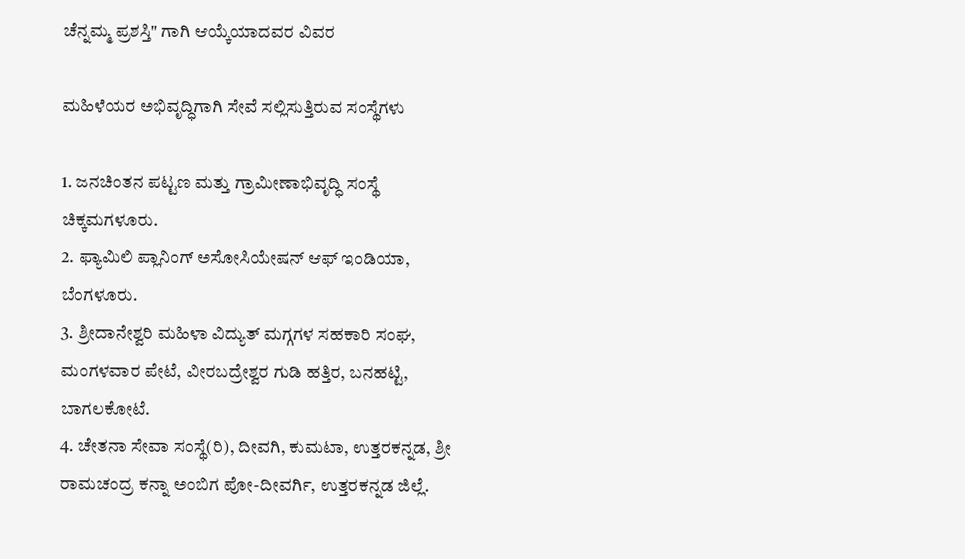ಚೆನ್ನಮ್ಮ ಪ್ರಶಸ್ತಿ" ಗಾಗಿ ಆಯ್ಕೆಯಾದವರ ವಿವರ

ಮಹಿಳೆಯರ ಅಭಿವೃದ್ಧಿಗಾಗಿ ಸೇವೆ ಸಲ್ಲಿಸುತ್ತಿರುವ ಸಂಸ್ಥೆಗಳು

1. ಜನಚಿಂತನ ಪಟ್ಟಣ ಮತ್ತು ಗ್ರಾಮೀಣಾಭಿವೃದ್ಧಿ ಸಂಸ್ಥೆ ಚಿಕ್ಕಮಗಳೂರು.
2. ಫ್ಯಾಮಿಲಿ ಪ್ಲಾನಿಂಗ್ ಅಸೋಸಿಯೇಷನ್ ಆಫ್ ಇಂಡಿಯಾ, ಬೆಂಗಳೂರು.
3. ಶ್ರೀದಾನೇಶ್ವರಿ ಮಹಿಳಾ ವಿದ್ಯುತ್ ಮಗ್ಗಗಳ ಸಹಕಾರಿ ಸಂಘ, ಮಂಗಳವಾರ ಪೇಟೆ, ವೀರಬದ್ರೇಶ್ವರ ಗುಡಿ ಹತ್ತಿರ, ಬನಹಟ್ಟಿ, ಬಾಗಲಕೋಟೆ.
4. ಚೇತನಾ ಸೇವಾ ಸಂಸ್ಥೆ(ರಿ), ದೀವಗಿ, ಕುಮಟಾ, ಉತ್ತರಕನ್ನಡ, ಶ್ರೀ ರಾಮಚಂದ್ರ ಕನ್ನಾ ಅಂಬಿಗ ಪೋ-ದೀವರ್ಗಿ, ಉತ್ತರಕನ್ನಡ ಜಿಲ್ಲೆ.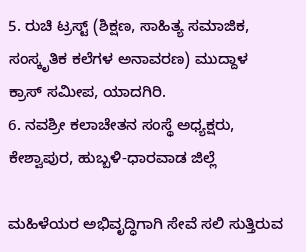5. ರುಚಿ ಟ್ರಸ್ಟ್ (ಶಿಕ್ಷಣ, ಸಾಹಿತ್ಯ ಸಮಾಜಿಕ, ಸಂಸ್ಕೃತಿಕ ಕಲೆಗಳ ಅನಾವರಣ) ಮುದ್ದಾಳ ಕ್ರಾಸ್ ಸಮೀಪ, ಯಾದಗಿರಿ.
6. ನವಶ್ರೀ ಕಲಾಚೇತನ ಸಂಸ್ಥೆ ಅಧ್ಯಕ್ಷರು, ಕೇಶ್ವಾಪುರ, ಹುಬ್ಬಳಿ-ಧಾರವಾಡ ಜಿಲ್ಲೆ

ಮಹಿಳೆಯರ ಅಭಿವೃದ್ಧಿಗಾಗಿ ಸೇವೆ ಸಲಿ ಸುತ್ತಿರುವ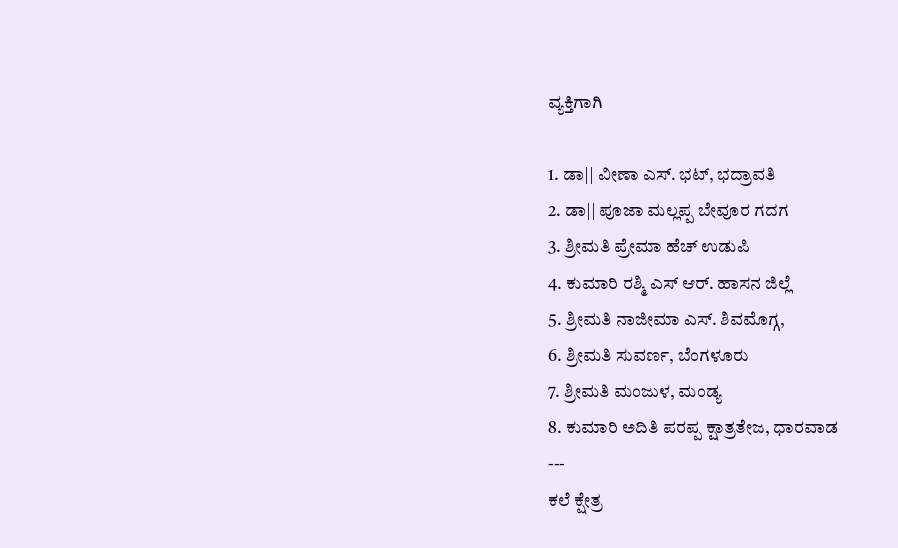ವ್ಯಕ್ತಿಗಾಗಿ

1. ಡಾ|| ವೀಣಾ ಎಸ್. ಭಟ್, ಭದ್ರಾವತಿ
2. ಡಾ|| ಪೂಜಾ ಮಲ್ಲಪ್ಪ ಬೇವೂರ ಗದಗ
3. ಶ್ರೀಮತಿ ಪ್ರೇಮಾ ಹೆಚ್ ಉಡುಪಿ
4. ಕುಮಾರಿ ರಶ್ಮಿ ಎಸ್ ಆರ್. ಹಾಸನ ಜಿಲ್ಲೆ
5. ಶ್ರೀಮತಿ ನಾಜೀಮಾ ಎಸ್. ಶಿವಮೊಗ್ಗ,
6. ಶ್ರೀಮತಿ ಸುವರ್ಣ, ಬೆಂಗಳೂರು
7. ಶ್ರೀಮತಿ ಮಂಜುಳ, ಮಂಡ್ಯ
8. ಕುಮಾರಿ ಅದಿತಿ ಪರಪ್ಪ ಕ್ಷಾತ್ರತೇಜ, ಧಾರವಾಡ
---
ಕಲೆ ಕ್ಷೇತ್ರ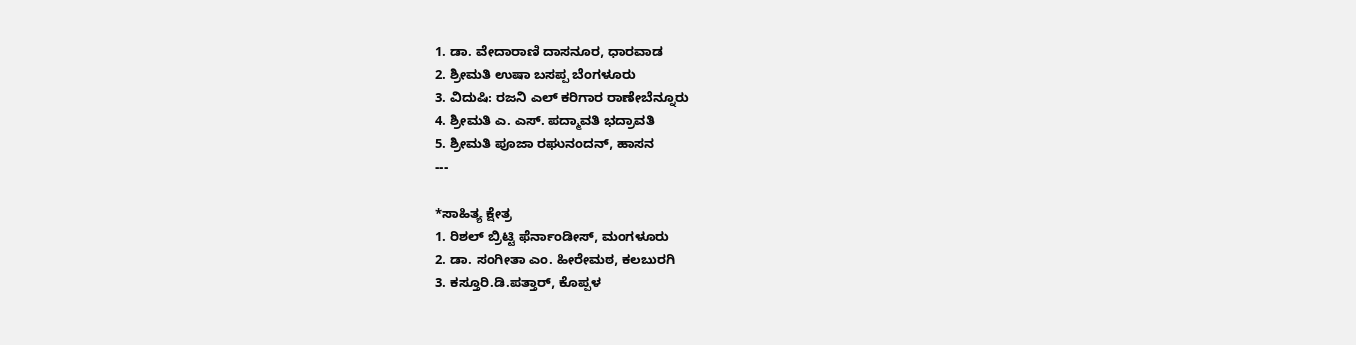1. ಡಾ. ವೇದಾರಾಣಿ ದಾಸನೂರ, ಧಾರವಾಡ
2. ಶ್ರೀಮತಿ ಉಷಾ ಬಸಪ್ಪ ಬೆಂಗಳೂರು
3. ವಿದುಷಿ: ರಜನಿ ಎಲ್ ಕರಿಗಾರ ರಾಣೇಬೆನ್ನೂರು
4. ಶ್ರೀಮತಿ ಎ. ಎಸ್. ಪದ್ಮಾವತಿ ಭದ್ರಾವತಿ
5. ಶ್ರೀಮತಿ ಪೂಜಾ ರಘುನಂದನ್, ಹಾಸನ
---

*ಸಾಹಿತ್ಯ ಕ್ಷೇತ್ರ
1. ರಿಶಲ್ ಬ್ರಿಟ್ಟಿ ಫೆರ್ನಾಂಡೀಸ್, ಮಂಗಳೂರು
2. ಡಾ. ಸಂಗೀತಾ ಎಂ. ಹೀರೇಮಠ, ಕಲಬುರಗಿ
3. ಕಸ್ತೂರಿ.ಡಿ.ಪತ್ತಾರ್, ಕೊಪ್ಪಳ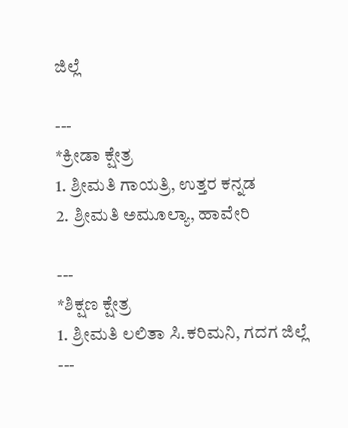ಜಿಲ್ಲೆ

---
*ಕ್ರೀಡಾ ಕ್ಷೇತ್ರ
1. ಶ್ರೀಮತಿ ಗಾಯತ್ರಿ, ಉತ್ತರ ಕನ್ನಡ
2. ಶ್ರೀಮತಿ ಅಮೂಲ್ಯಾ, ಹಾವೇರಿ

---
*ಶಿಕ್ಷಣ ಕ್ಷೇತ್ರ
1. ಶ್ರೀಮತಿ ಲಲಿತಾ ಸಿ.ಕರಿಮನಿ, ಗದಗ ಜಿಲ್ಲೆ
---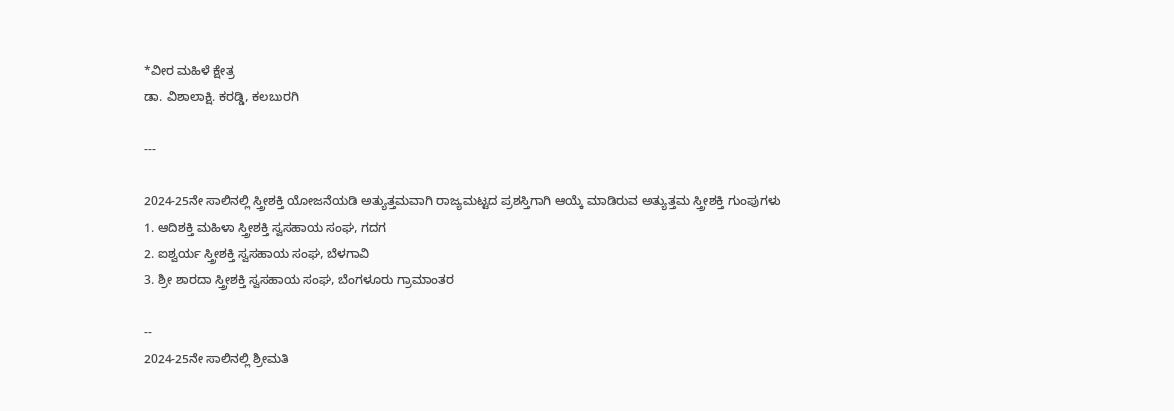*ವೀರ ಮಹಿಳೆ ಕ್ಷೇತ್ರ
ಡಾ. ವಿಶಾಲಾಕ್ಷಿ. ಕರಡ್ಡಿ, ಕಲಬುರಗಿ

---

2024-25ನೇ ಸಾಲಿನಲ್ಲಿ ಸ್ತ್ರೀಶಕ್ತಿ ಯೋಜನೆಯಡಿ ಅತ್ಯುತ್ತಮವಾಗಿ ರಾಜ್ಯಮಟ್ಟದ ಪ್ರಶಸ್ತಿಗಾಗಿ ಆಯ್ಕೆ ಮಾಡಿರುವ ಅತ್ಯುತ್ತಮ ಸ್ತ್ರೀಶಕ್ತಿ ಗುಂಪುಗಳು
1. ಆದಿಶಕ್ತಿ ಮಹಿಳಾ ಸ್ತ್ರೀಶಕ್ತಿ ಸ್ವಸಹಾಯ ಸಂಘ, ಗದಗ
2. ಐಶ್ವರ್ಯ ಸ್ತ್ರೀಶಕ್ತಿ ಸ್ವಸಹಾಯ ಸಂಘ, ಬೆಳಗಾವಿ
3. ಶ್ರೀ ಶಾರದಾ ಸ್ತ್ರೀಶಕ್ತಿ ಸ್ವಸಹಾಯ ಸಂಘ, ಬೆಂಗಳೂರು ಗ್ರಾಮಾಂತರ

--
2024-25ನೇ ಸಾಲಿನಲ್ಲಿ ಶ್ರೀಮತಿ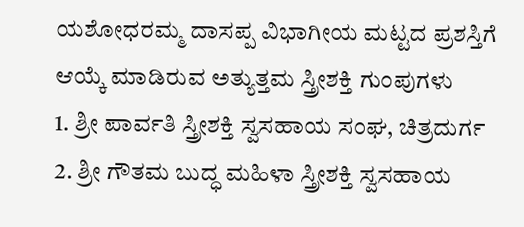ಯಶೋಧರಮ್ಮ ದಾಸಪ್ಪ ವಿಭಾಗೀಯ ಮಟ್ಟದ ಪ್ರಶಸ್ತಿಗೆ ಆಯ್ಕೆ ಮಾಡಿರುವ ಅತ್ಯುತ್ತಮ ಸ್ತ್ರೀಶಕ್ತಿ ಗುಂಪುಗಳು
1. ಶ್ರೀ ಪಾರ್ವತಿ ಸ್ತ್ರೀಶಕ್ತಿ ಸ್ವಸಹಾಯ ಸಂಘ, ಚಿತ್ರದುರ್ಗ
2. ಶ್ರೀ ಗೌತಮ ಬುದ್ಧ ಮಹಿಳಾ ಸ್ತ್ರೀಶಕ್ತಿ ಸ್ವಸಹಾಯ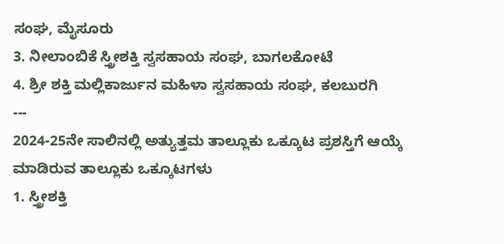ಸಂಘ, ಮೈಸೂರು
3. ನೀಲಾಂಬಿಕೆ ಸ್ತ್ರೀಶಕ್ತಿ ಸ್ವಸಹಾಯ ಸಂಘ, ಬಾಗಲಕೋಟೆ
4. ಶ್ರೀ ಶಕ್ತಿ ಮಲ್ಲಿಕಾರ್ಜುನ ಮಹಿಳಾ ಸ್ವಸಹಾಯ ಸಂಘ, ಕಲಬುರಗಿ
---
2024-25ನೇ ಸಾಲಿನಲ್ಲಿ ಅತ್ಯುತ್ತಮ ತಾಲ್ಲೂಕು ಒಕ್ಕೂಟ ಪ್ರಶಸ್ತಿಗೆ ಆಯ್ಕೆ ಮಾಡಿರುವ ತಾಲ್ಲೂಕು ಒಕ್ಕೂಟಗಳು
1. ಸ್ತ್ರೀಶಕ್ತಿ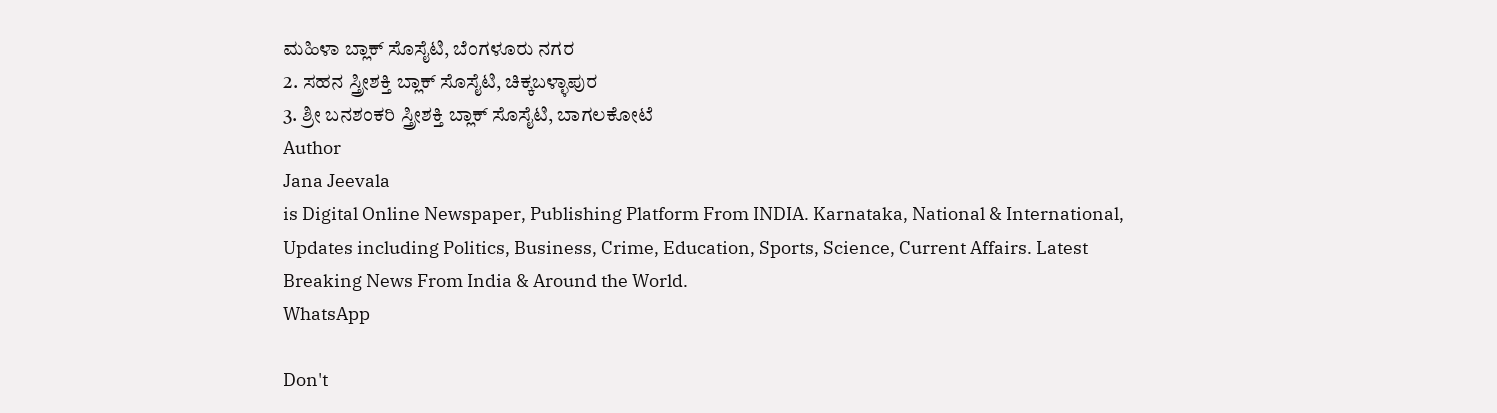ಮಹಿಳಾ ಬ್ಲಾಕ್ ಸೊಸೈಟಿ, ಬೆಂಗಳೂರು ನಗರ
2. ಸಹನ ಸ್ತ್ರೀಶಕ್ತಿ ಬ್ಲಾಕ್ ಸೊಸೈಟಿ, ಚಿಕ್ಕಬಳ್ಳಾಪುರ
3. ಶ್ರೀ ಬನಶಂಕರಿ ಸ್ತ್ರೀಶಕ್ತಿ ಬ್ಲಾಕ್ ಸೊಸೈಟಿ, ಬಾಗಲಕೋಟೆ
Author
Jana Jeevala
is Digital Online Newspaper, Publishing Platform From INDIA. Karnataka, National & International, Updates including Politics, Business, Crime, Education, Sports, Science, Current Affairs. Latest Breaking News From India & Around the World.
WhatsApp

Don't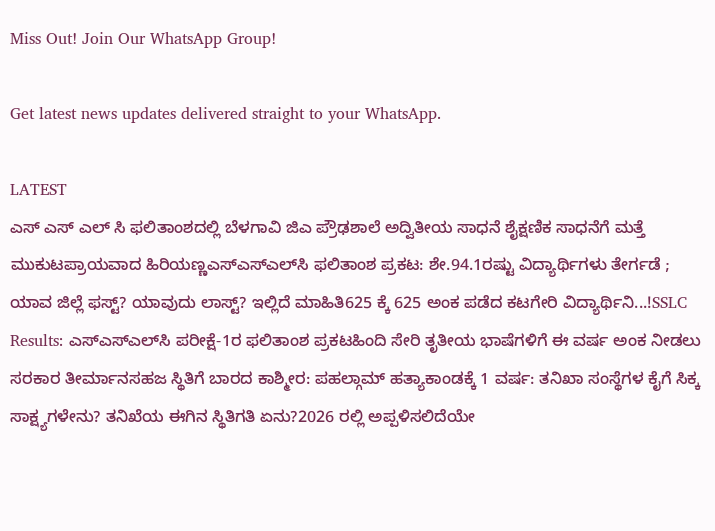Miss Out! Join Our WhatsApp Group!

Get latest news updates delivered straight to your WhatsApp.

LATEST
ಎಸ್ ಎಸ್ ಎಲ್ ಸಿ ಫಲಿತಾಂಶದಲ್ಲಿ ಬೆಳಗಾವಿ ಜಿಎ ಪ್ರೌಢಶಾಲೆ ಅದ್ವಿತೀಯ ಸಾಧನೆ ಶೈಕ್ಷಣಿಕ ಸಾಧನೆಗೆ ಮತ್ತೆ ಮುಕುಟಪ್ರಾಯವಾದ ಹಿರಿಯಣ್ಣಎಸ್‌ಎಸ್‌ಎಲ್‌ಸಿ ಫಲಿತಾಂಶ ಪ್ರಕಟ: ಶೇ.94.1ರಷ್ಟು ವಿದ್ಯಾರ್ಥಿಗಳು ತೇರ್ಗಡೆ ; ಯಾವ ಜಿಲ್ಲೆ ಫಸ್ಟ್? ಯಾವುದು ಲಾಸ್ಟ್? ಇಲ್ಲಿದೆ ಮಾಹಿತಿ625 ಕ್ಕೆ 625 ಅಂಕ ಪಡೆದ ಕಟಗೇರಿ ವಿದ್ಯಾರ್ಥಿನಿ...!SSLC Results: ಎಸ್‌ಎಸ್‌ಎಲ್‌ಸಿ ಪರೀಕ್ಷೆ-1ರ ಫಲಿತಾಂಶ ಪ್ರಕಟಹಿಂದಿ ಸೇರಿ ತೃತೀಯ ಭಾಷೆಗಳಿಗೆ ಈ ವರ್ಷ ಅಂಕ ನೀಡಲು ಸರಕಾರ ತೀರ್ಮಾನಸಹಜ ಸ್ಥಿತಿಗೆ ಬಾರದ ಕಾಶ್ಮೀರ: ಪಹಲ್ಗಾಮ್ ಹತ್ಯಾಕಾಂಡಕ್ಕೆ 1 ವರ್ಷ: ತನಿಖಾ ಸಂಸ್ಥೆಗಳ ಕೈಗೆ ಸಿಕ್ಕ ಸಾಕ್ಷ್ಯಗಳೇನು? ತನಿಖೆಯ ಈಗಿನ ಸ್ಥಿತಿಗತಿ ಏನು?2026 ರಲ್ಲಿ ಅಪ್ಪಳಿಸಲಿದೆಯೇ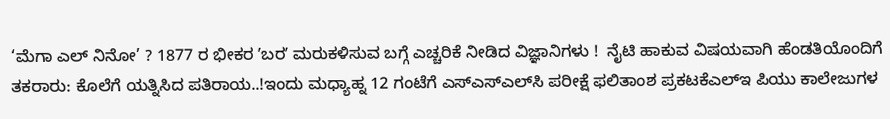‘ಮೆಗಾ ಎಲ್ ನಿನೋ’ ? 1877 ರ ಭೀಕರ ʼಬರʼ ಮರುಕಳಿಸುವ ಬಗ್ಗೆ ಎಚ್ಚರಿಕೆ ನೀಡಿದ ವಿಜ್ಞಾನಿಗಳು !  ನೈಟಿ ಹಾಕುವ ವಿಷಯವಾಗಿ ಹೆಂಡತಿಯೊಂದಿಗೆ ತಕರಾರು: ಕೊಲೆಗೆ ಯತ್ನಿಸಿದ ಪತಿರಾಯ..!ಇಂದು ಮಧ್ಯಾಹ್ನ 12 ಗಂಟೆಗೆ ಎಸ್‌ಎಸ್‌ಎಲ್‌ಸಿ ಪರೀಕ್ಷೆ ಫಲಿತಾಂಶ ಪ್ರಕಟಕೆಎಲ್‌ಇ ಪಿಯು ಕಾಲೇಜುಗಳ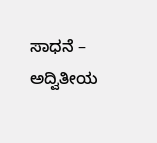ಸಾಧನೆ – ಅದ್ವಿತೀಯ